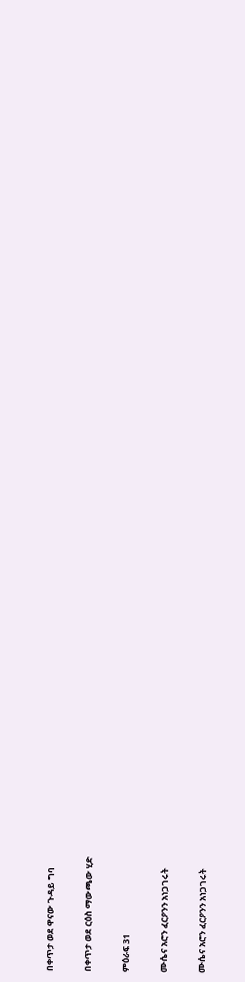በቀጥታ ወደ ዋናው ጉዳይ ግባ

በቀጥታ ወደ ርዕስ ማውጫው ሂድ

ምዕራፍ 31

ሙሴና አሮን ፈርዖንን አነጋገሩት

ሙሴና አሮን ፈርዖንን አነጋገሩት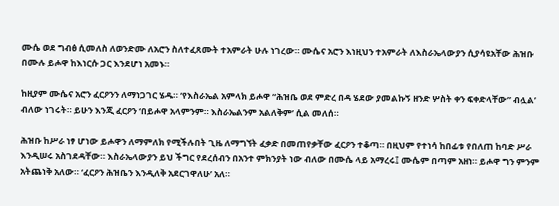ሙሴ ወደ ግብፅ ሲመለስ ለወንድሙ ለአሮን ስለተፈጸሙት ተአምራት ሁሉ ነገረው። ሙሴና አሮን እነዚህን ተአምራት ለእስራኤላውያን ሲያሳዩአቸው ሕዝቡ በሙሉ ይሖዋ ከእነርሱ ጋር እንደሆነ አመኑ።

ከዚያም ሙሴና አሮን ፈርዖንን ለማነጋገር ሄዱ። ‘የእስራኤል አምላክ ይሖዋ “ሕዝቤ ወደ ምድረ በዳ ሄደው ያመልኩኝ ዘንድ ሦስት ቀን ፍቀድላቸው” ብሏል’ ብለው ነገሩት። ይሁን እንጂ ፈርዖን ‘በይሖዋ አላምንም። እስራኤልንም አልለቅም’ ሲል መለሰ።

ሕዝቡ ከሥራ ነፃ ሆነው ይሖዋን ለማምለክ የሚችሉበት ጊዜ ለማግኘት ፈቃድ በመጠየቃቸው ፈርዖን ተቆጣ። በዚህም የተነሳ ከበፊቱ የበለጠ ከባድ ሥራ እንዲሠሩ አስገደዳቸው። እስራኤላውያን ይህ ችግር የደረሰብን በአንተ ምክንያት ነው ብለው በሙሴ ላይ አማረሩ፤ ሙሴም በጣም አዘነ። ይሖዋ ግን ምንም አትጨነቅ አለው። ‘ፈርዖን ሕዝቤን እንዲለቅ አደርገዋለሁ’ አለ።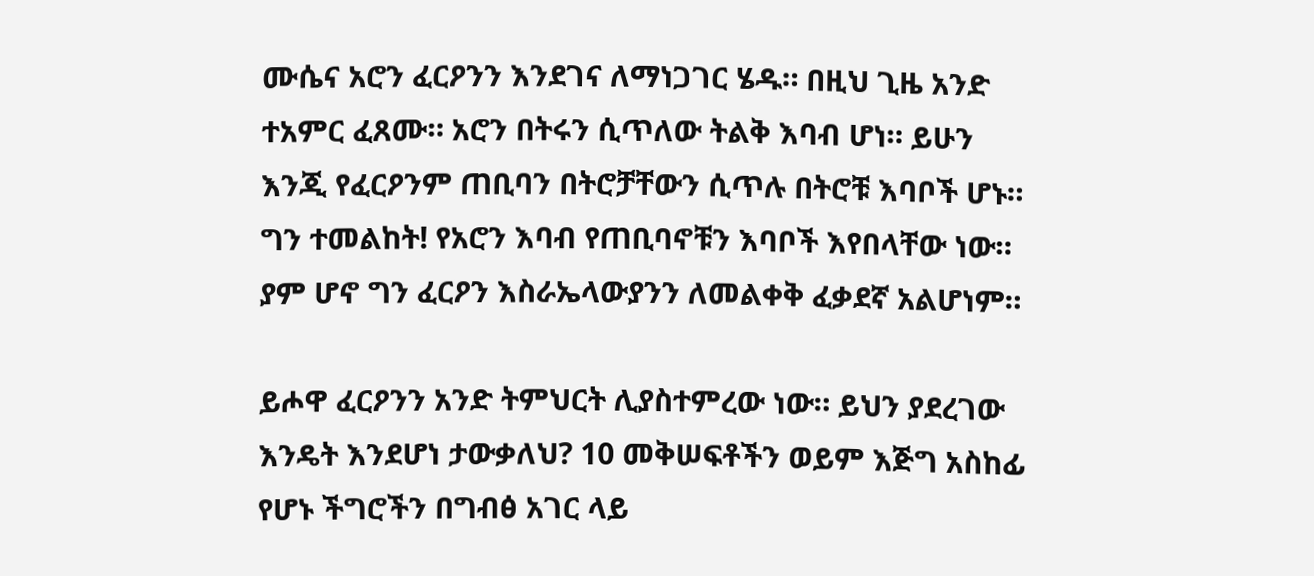ሙሴና አሮን ፈርዖንን እንደገና ለማነጋገር ሄዱ። በዚህ ጊዜ አንድ ተአምር ፈጸሙ። አሮን በትሩን ሲጥለው ትልቅ እባብ ሆነ። ይሁን እንጂ የፈርዖንም ጠቢባን በትሮቻቸውን ሲጥሉ በትሮቹ እባቦች ሆኑ። ግን ተመልከት! የአሮን እባብ የጠቢባኖቹን እባቦች እየበላቸው ነው። ያም ሆኖ ግን ፈርዖን እስራኤላውያንን ለመልቀቅ ፈቃደኛ አልሆነም።

ይሖዋ ፈርዖንን አንድ ትምህርት ሊያስተምረው ነው። ይህን ያደረገው እንዴት እንደሆነ ታውቃለህ? 10 መቅሠፍቶችን ወይም እጅግ አስከፊ የሆኑ ችግሮችን በግብፅ አገር ላይ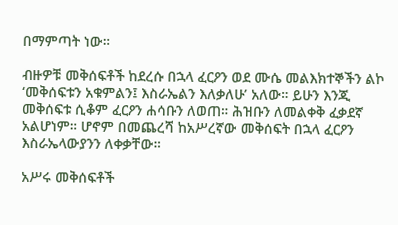በማምጣት ነው።

ብዙዎቹ መቅሰፍቶች ከደረሱ በኋላ ፈርዖን ወደ ሙሴ መልእክተኞችን ልኮ ‘መቅሰፍቱን አቁምልን፤ እስራኤልን እለቃለሁ’ አለው። ይሁን እንጂ መቅሰፍቱ ሲቆም ፈርዖን ሐሳቡን ለወጠ። ሕዝቡን ለመልቀቅ ፈቃደኛ አልሆነም። ሆኖም በመጨረሻ ከአሥረኛው መቅሰፍት በኋላ ፈርዖን እስራኤላውያንን ለቀቃቸው።

አሥሩ መቅሰፍቶች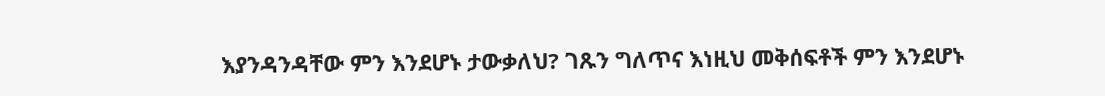እያንዳንዳቸው ምን እንደሆኑ ታውቃለህ? ገጹን ግለጥና እነዚህ መቅሰፍቶች ምን እንደሆኑ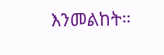እንመልከት።